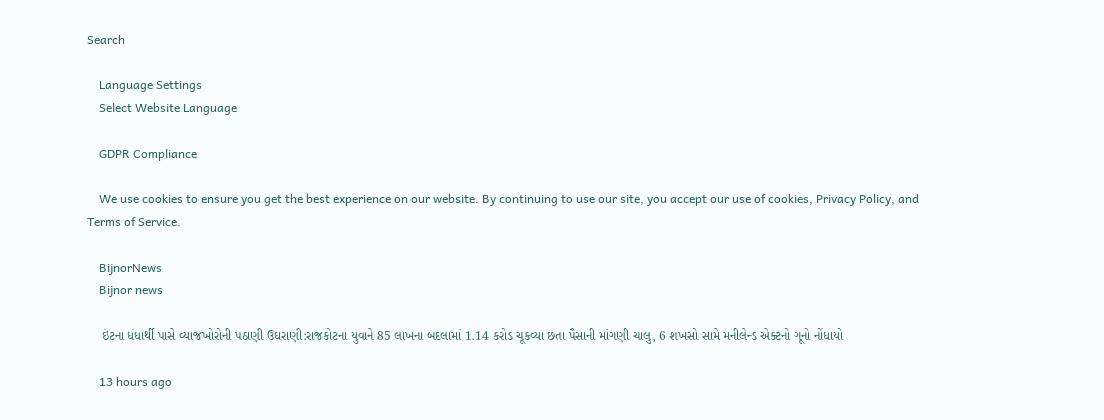Search

    Language Settings
    Select Website Language

    GDPR Compliance

    We use cookies to ensure you get the best experience on our website. By continuing to use our site, you accept our use of cookies, Privacy Policy, and Terms of Service.

    BijnorNews
    Bijnor news

    ઇંટના ધંધાર્થી પાસે વ્યાજખોરોની પઠાણી ઉઘરાણી:રાજકોટના યુવાને 85 લાખના બદલામાં 1.14 કરોડ ચૂકવ્યા છતા પૈસાની માંગણી ચાલુ, 6 શખસો સામે મનીલેન્ડ એક્ટનો ગૂનો નોંધાયો

    13 hours ago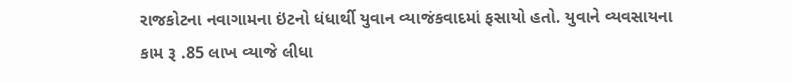રાજકોટના નવાગામના ઇંટનો ધંધાર્થી યુવાન વ્યાજંકવાદમાં ફસાયો હતો. યુવાને વ્યવસાયના કામ રૂ .85 લાખ વ્યાજે લીધા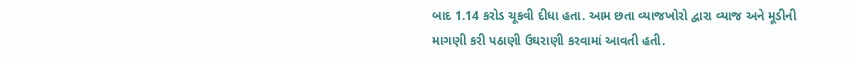બાદ 1.14 કરોડ ચૂકવી દીધા હતા. આમ છતા વ્યાજખોરો દ્વારા વ્યાજ અને મૂડીની માગણી કરી પઠાણી ઉઘરાણી કરવામાં આવતી હતી.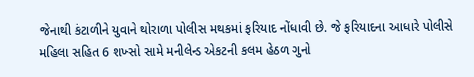જેનાથી કંટાળીને યુવાને થોરાળા પોલીસ મથકમાં ફરિયાદ નોંધાવી છે. જે ફરિયાદના આધારે પોલીસે મહિલા સહિત 6 શખ્સો સામે મનીલેન્ડ એકટની કલમ હેઠળ ગુનો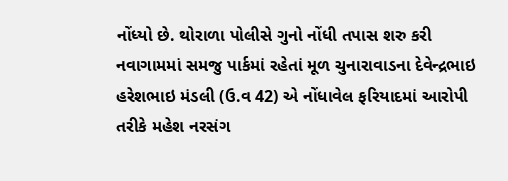નોંધ્યો છે. થોરાળા પોલીસે ગુનો નોંધી તપાસ શરુ કરી નવાગામમાં સમજુ પાર્કમાં રહેતાં મૂળ ચુનારાવાડના દેવેન્દ્રભાઇ હરેશભાઇ મંડલી (ઉ.વ 42) એ નોંધાવેલ ફરિયાદમાં આરોપી તરીકે મહેશ નરસંગ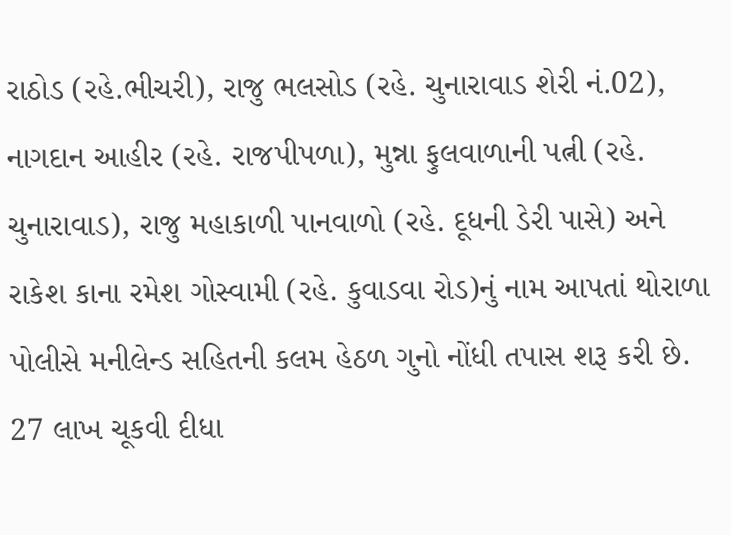રાઠોડ (રહે.ભીચરી), રાજુ ભલસોડ (રહે. ચુનારાવાડ શેરી નં.02), નાગદાન આહીર (રહે. રાજપીપળા), મુન્ના ફુલવાળાની પત્ની (રહે. ચુનારાવાડ), રાજુ મહાકાળી પાનવાળો (રહે. દૂધની ડેરી પાસે) અને રાકેશ કાના રમેશ ગોસ્વામી (રહે. કુવાડવા રોડ)નું નામ આપતાં થોરાળા પોલીસે મનીલેન્ડ સહિતની કલમ હેઠળ ગુનો નોંધી તપાસ શરૂ કરી છે. 27 લાખ ચૂકવી દીધા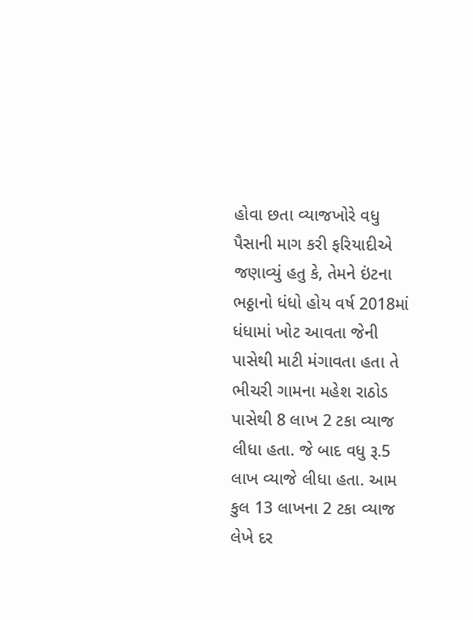હોવા છતા વ્યાજખોરે વધુ પૈસાની માગ કરી ફરિયાદીએ જણાવ્યું હતુ કે, તેમને ઇંટના ભઠ્ઠાનો ધંધો હોય વર્ષ 2018માં ધંધામાં ખોટ આવતા જેની પાસેથી માટી મંગાવતા હતા તે ભીચરી ગામના મહેશ રાઠોડ પાસેથી 8 લાખ 2 ટકા વ્યાજ લીધા હતા. જે બાદ વધુ રૂ.5 લાખ વ્યાજે લીધા હતા. આમ કુલ 13 લાખના 2 ટકા વ્યાજ લેખે દર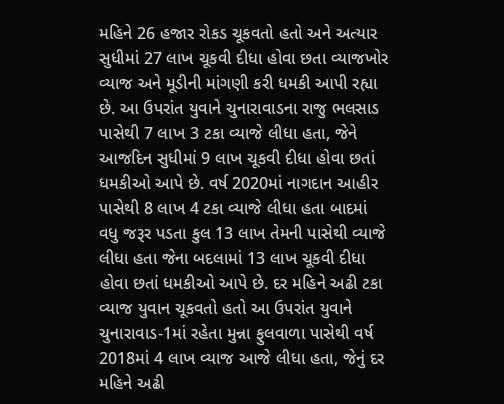મહિને 26 હજાર રોકડ ચૂકવતો હતો અને અત્યાર સુધીમાં 27 લાખ ચૂકવી દીધા હોવા છતા વ્યાજખોર વ્યાજ અને મૂડીની માંગણી કરી ધમકી આપી રહ્યા છે. આ ઉપરાંત યુવાને ચુનારાવાડના રાજુ ભલસાડ પાસેથી 7 લાખ 3 ટકા વ્યાજે લીધા હતા, જેને આજદિન સુધીમાં 9 લાખ ચૂકવી દીધા હોવા છતાં ધમકીઓ આપે છે. વર્ષ 2020માં નાગદાન આહીર પાસેથી 8 લાખ 4 ટકા વ્યાજે લીધા હતા બાદમાં વધુ જરૂર પડતા કુલ 13 લાખ તેમની પાસેથી વ્યાજે લીધા હતા જેના બદલામાં 13 લાખ ચૂકવી દીધા હોવા છતાં ધમકીઓ આપે છે. દર મહિને અઢી ટકા વ્યાજ યુવાન ચૂકવતો હતો આ ઉપરાંત યુવાને ચુનારાવાડ-1માં રહેતા મુન્ના ફુલવાળા પાસેથી વર્ષ 2018માં 4 લાખ વ્યાજ આજે લીધા હતા, જેનું દર મહિને અઢી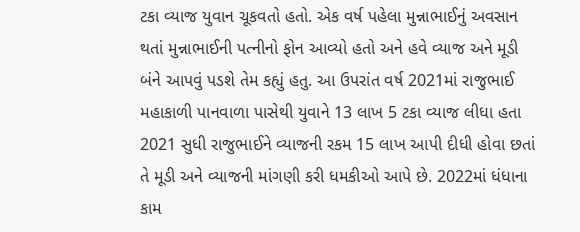ટકા વ્યાજ યુવાન ચૂકવતો હતો. એક વર્ષ પહેલા મુન્નાભાઈનું અવસાન થતાં મુન્નાભાઈની પત્નીનો ફોન આવ્યો હતો અને હવે વ્યાજ અને મૂડી બંને આપવું પડશે તેમ કહ્યું હતુ. આ ઉપરાંત વર્ષ 2021માં રાજુભાઈ મહાકાળી પાનવાળા પાસેથી યુવાને 13 લાખ 5 ટકા વ્યાજ લીધા હતા 2021 સુધી રાજુભાઈને વ્યાજની રકમ 15 લાખ આપી દીધી હોવા છતાં તે મૂડી અને વ્યાજની માંગણી કરી ધમકીઓ આપે છે. 2022માં ધંધાના કામ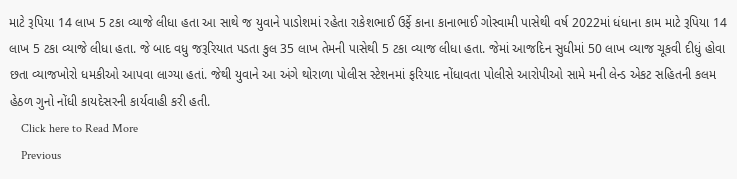માટે રૂપિયા 14 લાખ 5 ટકા વ્યાજે લીધા હતા આ સાથે જ યુવાને પાડોશમાં રહેતા રાકેશભાઈ ઉર્ફે કાના કાનાભાઈ ગોસ્વામી પાસેથી વર્ષ 2022માં ધંધાના કામ માટે રૂપિયા 14 લાખ 5 ટકા વ્યાજે લીધા હતા. જે બાદ વધુ જરૂરિયાત પડતા કુલ 35 લાખ તેમની પાસેથી 5 ટકા વ્યાજ લીધા હતા. જેમાં આજદિન સુધીમાં 50 લાખ વ્યાજ ચૂકવી દીધું હોવા છતા વ્યાજખોરો ધમકીઓ આપવા લાગ્યા હતાં. જેથી યુવાને આ અંગે થોરાળા પોલીસ સ્ટેશનમાં ફરિયાદ નોંધાવતા પોલીસે આરોપીઓ સામે મની લેન્ડ એકટ સહિતની કલમ હેઠળ ગુનો નોંધી કાયદેસરની કાર્યવાહી કરી હતી.
    Click here to Read More
    Previous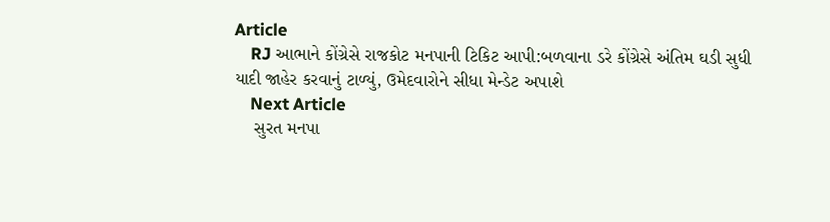Article
    RJ આભાને કોંગ્રેસે રાજકોટ મનપાની ટિકિટ આપી:બળવાના ડરે કોંગ્રેસે અંતિમ ઘડી સુધી યાદી જાહેર કરવાનું ટાળ્યું, ઉમેદવારોને સીધા મેન્ડેટ અપાશે
    Next Article
    સુરત મનપા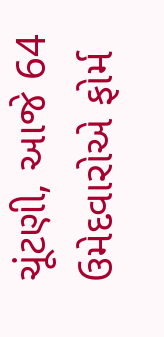ચૂંટણી, આજે 64 ઉમેદવારોએ ફોર્મ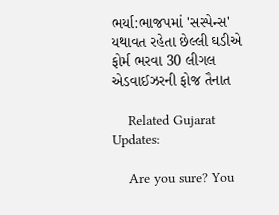ભર્યા:ભાજપમાં 'સસ્પેન્સ' યથાવત રહેતા છેલ્લી ઘડીએ ફોર્મ ભરવા 30 લીગલ એડવાઈઝરની ફોજ તૈનાત

    Related Gujarat Updates:

    Are you sure? You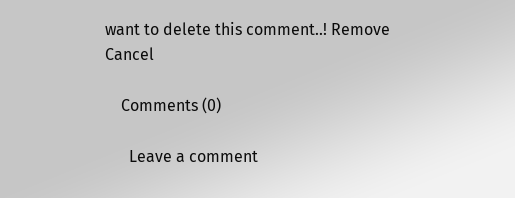want to delete this comment..! Remove Cancel

    Comments (0)

      Leave a comment